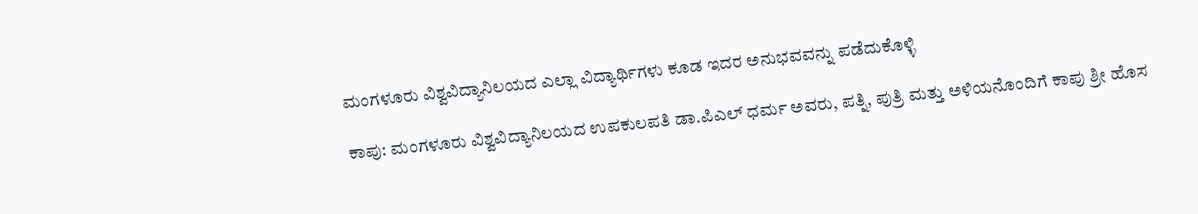ಮಂಗಳೂರು ವಿಶ್ವವಿದ್ಯಾನಿಲಯದ ಎಲ್ಲಾ ವಿದ್ಯಾರ್ಥಿಗಳು ಕೂಡ ಇದರ ಅನುಭವವನ್ನು ಪಡೆದುಕೊಳ್ಳಿ

ಕಾಪು: ಮಂಗಳೂರು ವಿಶ್ವವಿದ್ಯಾನಿಲಯದ ಉಪಕುಲಪತಿ ಡಾ.ಪಿಎಲ್ ಧರ್ಮ ಅವರು, ಪತ್ನಿ, ಪುತ್ರಿ ಮತ್ತು ಅಳಿಯನೊಂದಿಗೆ ಕಾಪು ಶ್ರೀ ಹೊಸ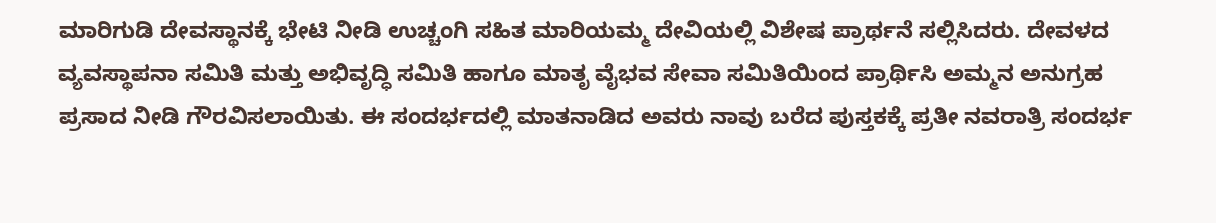ಮಾರಿಗುಡಿ ದೇವಸ್ಥಾನಕ್ಕೆ ಭೇಟಿ ನೀಡಿ ಉಚ್ಚಂಗಿ ಸಹಿತ ಮಾರಿಯಮ್ಮ ದೇವಿಯಲ್ಲಿ ವಿಶೇಷ ಪ್ರಾರ್ಥನೆ ಸಲ್ಲಿಸಿದರು. ದೇವಳದ ವ್ಯವಸ್ಥಾಪನಾ ಸಮಿತಿ ಮತ್ತು ಅಭಿವೃದ್ಧಿ ಸಮಿತಿ ಹಾಗೂ ಮಾತೃ ವೈಭವ ಸೇವಾ ಸಮಿತಿಯಿಂದ ಪ್ರಾರ್ಥಿಸಿ ಅಮ್ಮನ ಅನುಗ್ರಹ ಪ್ರಸಾದ ನೀಡಿ ಗೌರವಿಸಲಾಯಿತು. ಈ ಸಂದರ್ಭದಲ್ಲಿ ಮಾತನಾಡಿದ ಅವರು ನಾವು ಬರೆದ ಪುಸ್ತಕಕ್ಕೆ ಪ್ರತೀ ನವರಾತ್ರಿ ಸಂದರ್ಭ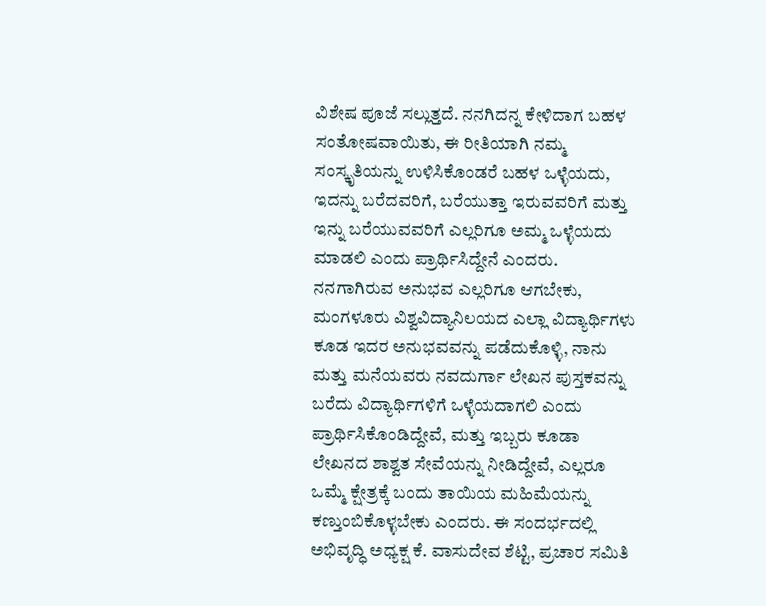ವಿಶೇಷ ಪೂಜೆ ಸಲ್ಲುತ್ತದೆ. ನನಗಿದನ್ನ ಕೇಳಿದಾಗ ಬಹಳ ಸಂತೋಷವಾಯಿತು, ಈ ರೀತಿಯಾಗಿ ನಮ್ಮ ಸಂಸ್ಕೃತಿಯನ್ನು ಉಳಿಸಿಕೊಂಡರೆ ಬಹಳ ಒಳ್ಳೆಯದು, ಇದನ್ನು ಬರೆದವರಿಗೆ, ಬರೆಯುತ್ತಾ ಇರುವವರಿಗೆ ಮತ್ತು ಇನ್ನು ಬರೆಯುವವರಿಗೆ ಎಲ್ಲರಿಗೂ ಅಮ್ಮ ಒಳ್ಳೆಯದು ಮಾಡಲಿ ಎಂದು ಪ್ರಾರ್ಥಿಸಿದ್ದೇನೆ ಎಂದರು. ನನಗಾಗಿರುವ ಅನುಭವ ಎಲ್ಲರಿಗೂ ಆಗಬೇಕು, ಮಂಗಳೂರು ವಿಶ್ವವಿದ್ಯಾನಿಲಯದ ಎಲ್ಲಾ ವಿದ್ಯಾರ್ಥಿಗಳು ಕೂಡ ಇದರ ಅನುಭವವನ್ನು ಪಡೆದುಕೊಳ್ಳಿ, ನಾನು ಮತ್ತು ಮನೆಯವರು ನವದುರ್ಗಾ ಲೇಖನ ಪುಸ್ತಕವನ್ನು ಬರೆದು ವಿದ್ಯಾರ್ಥಿಗಳಿಗೆ ಒಳ್ಳೆಯದಾಗಲಿ ಎಂದು ಪ್ರಾರ್ಥಿಸಿಕೊಂಡಿದ್ದೇವೆ, ಮತ್ತು ಇಬ್ಬರು ಕೂಡಾ ಲೇಖನದ ಶಾಶ್ವತ ಸೇವೆಯನ್ನು ನೀಡಿದ್ದೇವೆ, ಎಲ್ಲರೂ ಒಮ್ಮೆ ಕ್ಷೇತ್ರಕ್ಕೆ ಬಂದು ತಾಯಿಯ ಮಹಿಮೆಯನ್ನು ಕಣ್ತುಂಬಿಕೊಳ್ಳಬೇಕು ಎಂದರು. ಈ ಸಂದರ್ಭದಲ್ಲಿ ಅಭಿವೃದ್ಧಿ ಅಧ್ಯಕ್ಷ ಕೆ. ವಾಸುದೇವ ಶೆಟ್ಟಿ, ಪ್ರಚಾರ ಸಮಿತಿ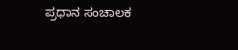ಪ್ರಧಾನ ಸಂಚಾಲಕ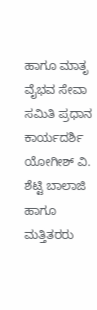ಹಾಗೂ ಮಾತೃ ವೈಭವ ಸೇವಾ ಸಮಿತಿ ಪ್ರಧಾನ ಕಾರ್ಯದರ್ಶಿ ಯೋಗೀಶ್ ವಿ. ಶೆಟ್ಟಿ ಬಾಲಾಜಿ ಹಾಗೂ ಮತ್ತಿತರರು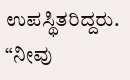ಉಪಸ್ಥಿತರಿದ್ದರು.
“ನೀವು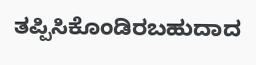ತಪ್ಪಿಸಿಕೊಂಡಿರಬಹುದಾದ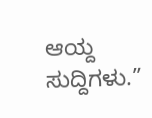ಆಯ್ದ ಸುದ್ದಿಗಳು.”